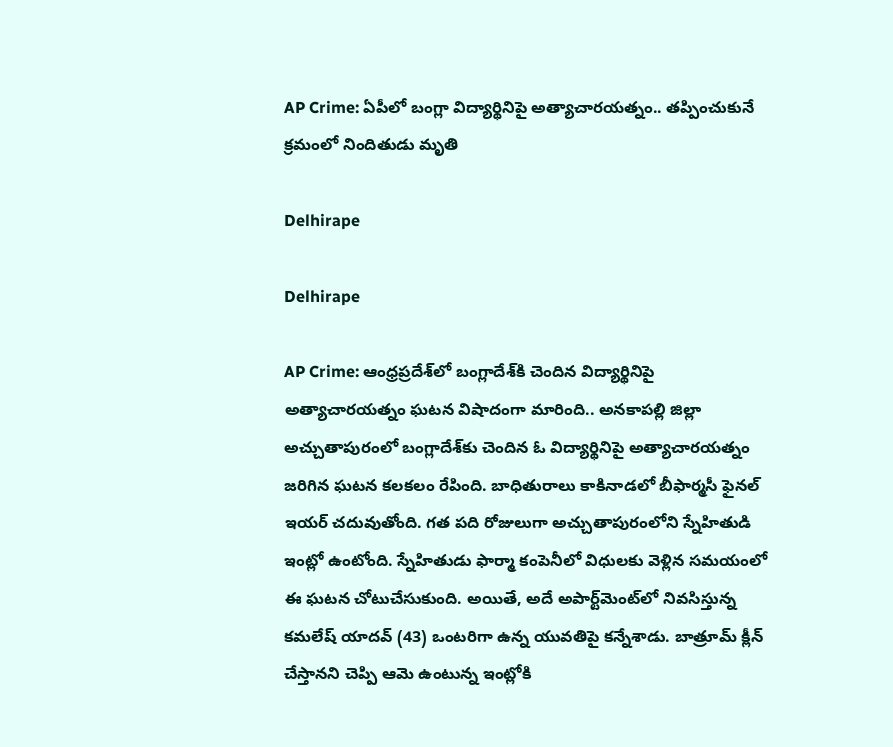AP Crime: ఏపీలో బంగ్లా విద్యార్థినిపై అత్యాచారయత్నం.. తప్పించుకునే క్రమంలో నిందితుడు మృతి

Delhirape

Delhirape

AP Crime: ఆంధ్రప్రదేశ్‌లో బంగ్లాదేశ్‌కి చెందిన విద్యార్థినిపై అత్యాచారయత్నం ఘటన విషాదంగా మారింది.. అనకాపల్లి జిల్లా అచ్చుతాపురంలో బంగ్లాదేశ్‌కు చెందిన ఓ విద్యార్థినిపై అత్యాచారయత్నం జరిగిన ఘటన కలకలం రేపింది. బాధితురాలు కాకినాడలో బీఫార్మసీ ఫైనల్‌ ఇయర్‌ చదువుతోంది. గత పది రోజులుగా అచ్చుతాపురంలోని స్నేహితుడి ఇంట్లో ఉంటోంది. స్నేహితుడు ఫార్మా కంపెనీలో విధులకు వెళ్లిన సమయంలో ఈ ఘటన చోటుచేసుకుంది. అయితే, అదే అపార్ట్‌మెంట్‌లో నివసిస్తున్న కమలేష్‌ యాదవ్‌ (43) ఒంటరిగా ఉన్న యువతిపై కన్నేశాడు. బాత్రూమ్‌ క్లీన్‌ చేస్తానని చెప్పి ఆమె ఉంటున్న ఇంట్లోకి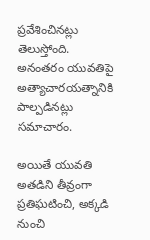ప్రవేశించినట్లు తెలుస్తోంది. అనంతరం యువతిపై అత్యాచారయత్నానికి పాల్పడినట్లు సమాచారం.

అయితే యువతి అతడిని తీవ్రంగా ప్రతిఘటించి, అక్కడి నుంచి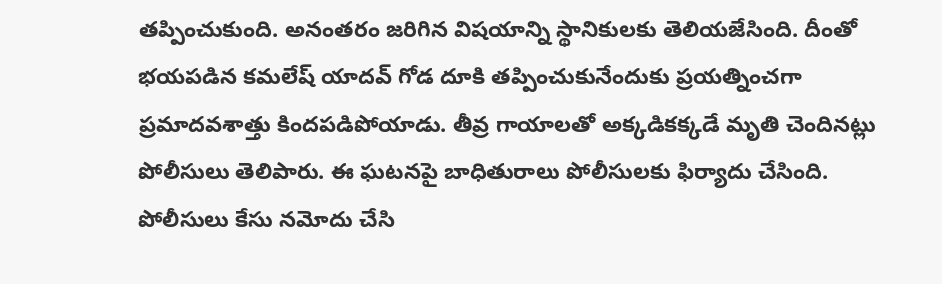తప్పించుకుంది. అనంతరం జరిగిన విషయాన్ని స్థానికులకు తెలియజేసింది. దీంతో భయపడిన కమలేష్‌ యాదవ్‌ గోడ దూకి తప్పించుకునేందుకు ప్రయత్నించగా ప్రమాదవశాత్తు కిందపడిపోయాడు. తీవ్ర గాయాలతో అక్కడికక్కడే మృతి చెందినట్లు పోలీసులు తెలిపారు. ఈ ఘటనపై బాధితురాలు పోలీసులకు ఫిర్యాదు చేసింది. పోలీసులు కేసు నమోదు చేసి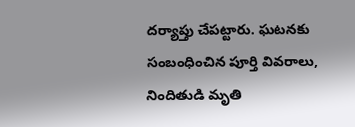దర్యాప్తు చేపట్టారు. ఘటనకు సంబంధించిన పూర్తి వివరాలు, నిందితుడి మృతి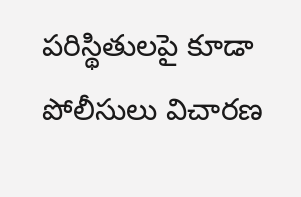పరిస్థితులపై కూడా పోలీసులు విచారణ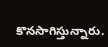కొనసాగిస్తున్నారు.